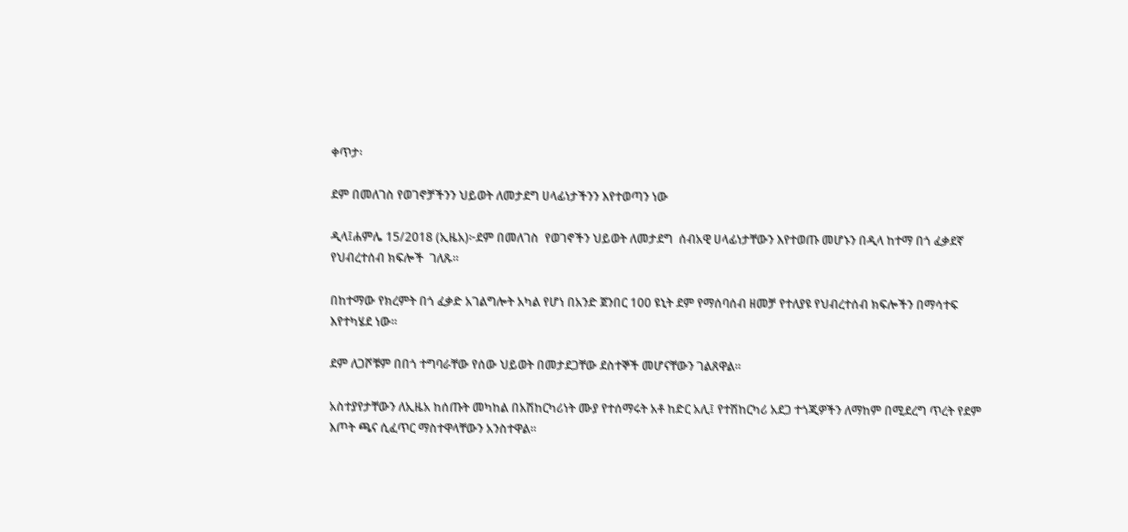ቀጥታ፡

ደም በመለገስ የወገኖቻችንን ህይወት ለመታደግ ሀላፊነታችንን እየተወጣን ነው

ዲላ፤ሐምሌ 15/2018 (ኢዜአ)፦ደም በመለገስ  የወገኖችን ህይወት ለመታደግ  ሰብአዊ ሀላፊነታቸውን እየተወጡ መሆኑን በዲላ ከተማ በጎ ፈቃደኛ የህብረተሰብ ክፍሎች  ገለጹ።

በከተማው የክረምት በጎ ፈቃድ አገልግሎት አካል የሆነ በአንድ ጀንበር 100 ዩኒት ደም የማሰባሰብ ዘመቻ የተለያዩ የህብረተሰብ ክፍሎችን በማሳተፍ እየተካሄደ ነው፡፡

ደም ለጋሾቹም በበጎ ተግባራቸው የሰው ህይወት በመታደጋቸው ደስተኞች መሆናቸውን ገልጸዋል።

አስተያየታቸውን ለኢዜአ ከሰጡት መካከል በአሽከርካሪነት ሙያ የተሰማሩት አቶ ከድር አሊ፤ የተሽከርካሪ አደጋ ተጎጂዎችን ለማከም በሚደረግ ጥረት የደም እጦት ጫና ሲፈጥር ማስተዋላቸውን አንስተዋል።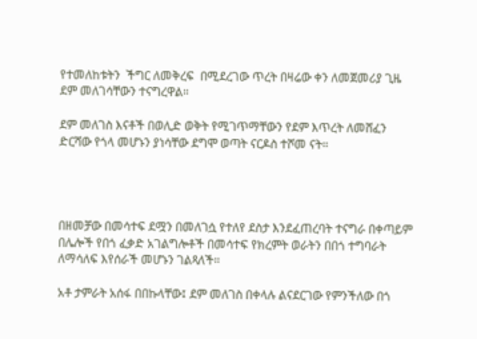የተመለከቱትን  ችግር ለመቅረፍ  በሚደረገው ጥረት በዛሬው ቀን ለመጀመሪያ ጊዜ ደም መለገሳቸውን ተናግረዋል።

ደም መለገስ እናቶች በወሊድ ወቅት የሚገጥማቸውን የደም እጥረት ለመሸፈን ድርሻው የጎላ መሆኑን ያነሳቸው ደግሞ ወጣት ናርዶስ ተሾመ ናት።




በዘመቻው በመሳተፍ ደሟን በመለገሷ የተለየ ደስታ እንደፈጠረባት ተናግራ በቀጣይም በሌሎች የበጎ ፈቃድ አገልግሎቶች በመሳተፍ የክረምት ወራትን በበጎ ተግባራት ለማሳለፍ እየሰራች መሆኑን ገልጻለች።

አቶ ታምራት አሰፋ በበኩላቸው፤ ደም መለገስ በቀላሉ ልናደርገው የምንችለው በጎ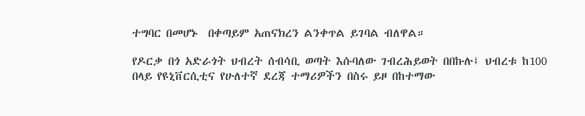ተግባር በመሆኑ  በቀጣይም አጠናክረን ልንቀጥል ይገባል ብለዋል።

የዶርቃ በጎ አድራጎት ህብረት ሰብሳቢ ወጣት እሱባለው ገብረሕይወት በበኩሉ፤ ህብረቱ ከ100 በላይ የዩኒቨርሲቲና የሁለተኛ ደረጃ ተማሪዎችን በስሩ ይዞ በከተማው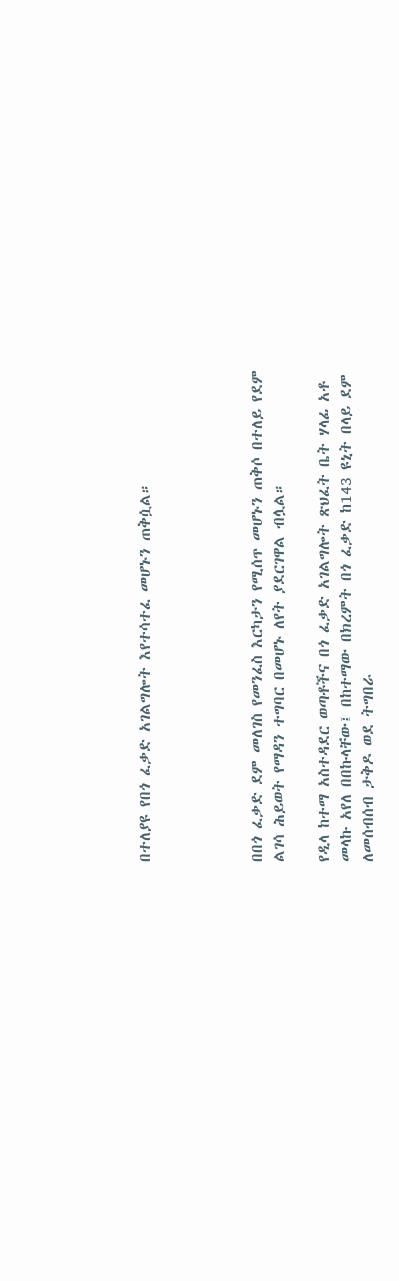በተለያዩ የበጎ ፈቃድ አገልግሎት እየተሳተፈ መሆኑን ጠቅሷል።




በበጎ ፈቃድ ደም መለገስ የመንፈስ እርካታን የሚሰጥ መሆኑን ጠቅሶ በተለይ የደም ልገሳ ሕይወት የማዳን ተግባር በመሆኑ ለየት ያደርገዋል ብሏል።

የዲላ ከተማ አስተዳደር ወጣቶችና በጎ ፈቃድ አገልግሎት ጽህፈት ቤት ሃላፊ አቶ መላኩ አየለ በበኩላቸው፤ በከተማው በክረምት በጎ ፈቃድ ከ143 ዩኒት በላይ ደም ለመሰብሰብ ታቅዶ ወደ ትግበራ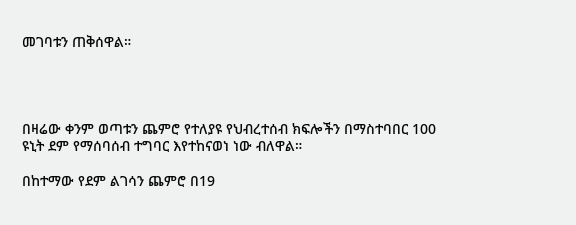መገባቱን ጠቅሰዋል።




በዛሬው ቀንም ወጣቱን ጨምሮ የተለያዩ የህብረተሰብ ክፍሎችን በማስተባበር 100 ዩኒት ደም የማሰባሰብ ተግባር እየተከናወነ ነው ብለዋል።

በከተማው የደም ልገሳን ጨምሮ በ19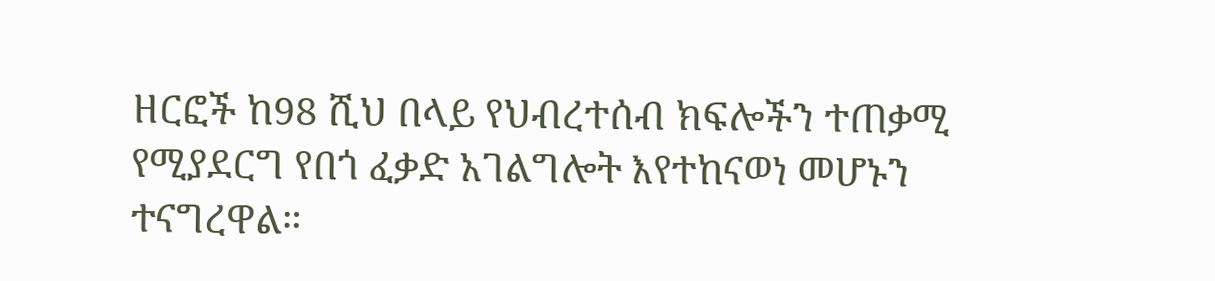ዘርፎች ከ98 ሺህ በላይ የህብረተሰብ ክፍሎችን ተጠቃሚ የሚያደርግ የበጎ ፈቃድ አገልግሎት እየተከናወነ መሆኑን ተናግረዋል።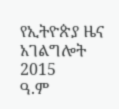የኢትዮጵያ ዜና አገልግሎት
2015
ዓ.ም